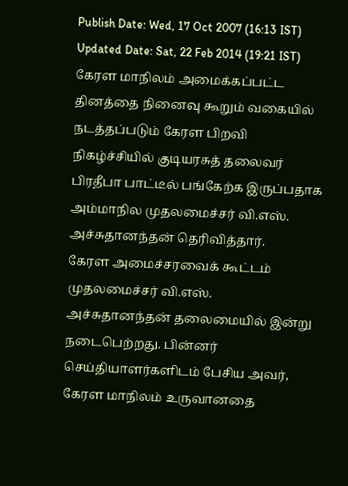Publish Date: Wed, 17 Oct 2007 (16:13 IST)
Updated Date: Sat, 22 Feb 2014 (19:21 IST)
கேரள மாநிலம் அமைக்கப்பட்ட தினத்தை நினைவு கூறும் வகையில் நடத்தப்படும் கேரள பிறவி நிகழ்ச்சியில் குடியரசுத் தலைவர் பிரதீபா பாட்டீல் பங்கேற்க இருப்பதாக அம்மாநில முதலமைச்சர் வி.எஸ். அச்சுதானந்தன் தெரிவித்தார்.
கேரள அமைச்சரவைக் கூட்டம் முதலமைச்சர் வி.எஸ். அச்சுதானந்தன் தலைமையில் இன்று நடைபெற்றது. பின்னர் செய்தியாளர்களிடம் பேசிய அவர், கேரள மாநிலம் உருவானதை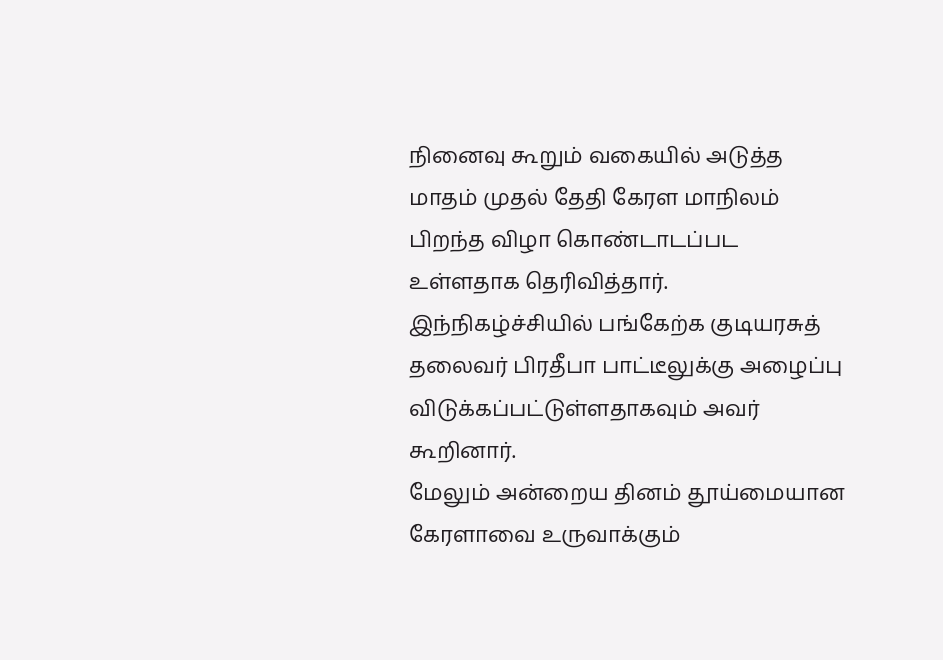நினைவு கூறும் வகையில் அடுத்த மாதம் முதல் தேதி கேரள மாநிலம் பிறந்த விழா கொண்டாடப்பட உள்ளதாக தெரிவித்தார்.
இந்நிகழ்ச்சியில் பங்கேற்க குடியரசுத் தலைவர் பிரதீபா பாட்டீலுக்கு அழைப்பு விடுக்கப்பட்டுள்ளதாகவும் அவர் கூறினார்.
மேலும் அன்றைய தினம் தூய்மையான கேரளாவை உருவாக்கும்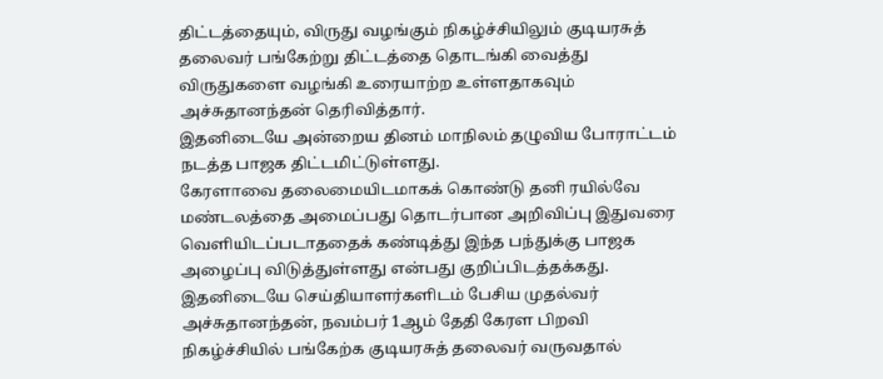திட்டத்தையும், விருது வழங்கும் நிகழ்ச்சியிலும் குடியரசுத் தலைவர் பங்கேற்று திட்டத்தை தொடங்கி வைத்து விருதுகளை வழங்கி உரையாற்ற உள்ளதாகவும் அச்சுதானந்தன் தெரிவித்தார்.
இதனிடையே அன்றைய தினம் மாநிலம் தழுவிய போராட்டம் நடத்த பாஜக திட்டமிட்டுள்ளது.
கேரளாவை தலைமையிடமாகக் கொண்டு தனி ரயில்வே மண்டலத்தை அமைப்பது தொடர்பான அறிவிப்பு இதுவரை வெளியிடப்படாததைக் கண்டித்து இந்த பந்துக்கு பாஜக அழைப்பு விடுத்துள்ளது என்பது குறிப்பிடத்தக்கது.
இதனிடையே செய்தியாளர்களிடம் பேசிய முதல்வர் அச்சுதானந்தன், நவம்பர் 1ஆம் தேதி கேரள பிறவி நிகழ்ச்சியில் பங்கேற்க குடியரசுத் தலைவர் வருவதால்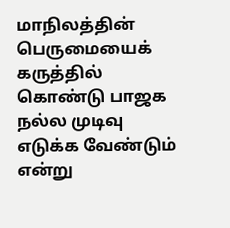மாநிலத்தின் பெருமையைக் கருத்தில் கொண்டு பாஜக நல்ல முடிவு எடுக்க வேண்டும் என்று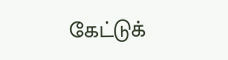கேட்டுக்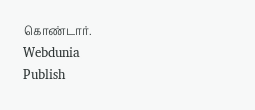கொண்டார்.
Webdunia
Publish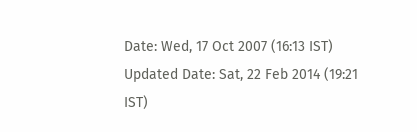Date: Wed, 17 Oct 2007 (16:13 IST)
Updated Date: Sat, 22 Feb 2014 (19:21 IST)